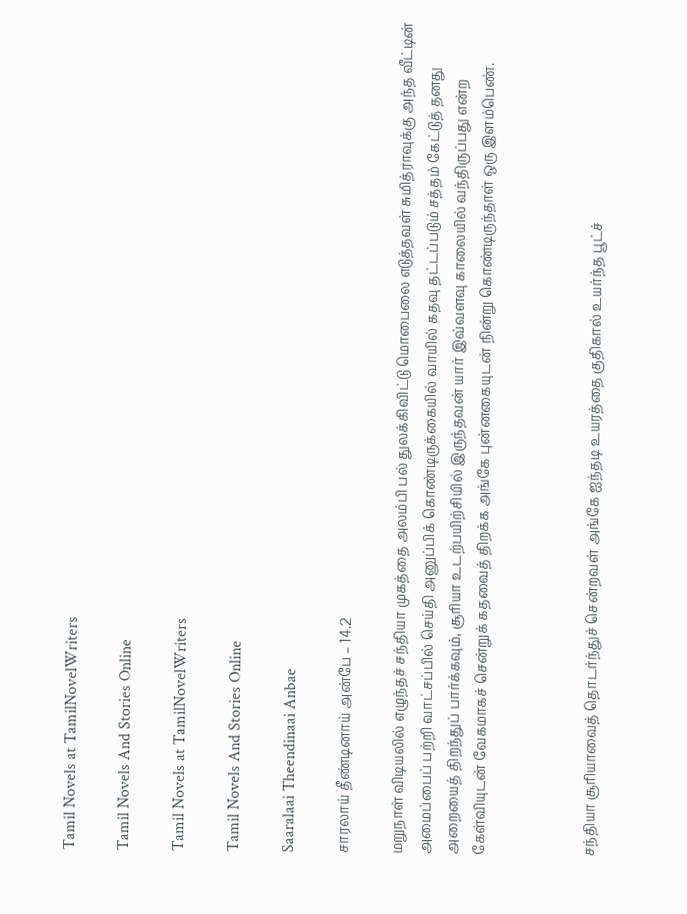Tamil Novels at TamilNovelWriters

Tamil Novels And Stories Online

Tamil Novels at TamilNovelWriters

Tamil Novels And Stories Online

Saaralaai Theendinaai Anbae

சாரலாய் தீண்டினாய் அன்பே – 14.2

மறுநாள் விடியலில் எழுந்தச் சந்தியா முகத்தை அலம்பி பல் துலக்கிவிட்டு மொபைலை எடுத்தவள் சுமித்ராவுக்கு அந்த வீட்டின் அமைப்பைப் பற்றி வாட்சப்பில் செய்தி அனுப்பிக் கொண்டிருக்கையில் வாயில் கதவு தட்டப்படும் சத்தம் கேட்டுத் தனது அறையைத் திறந்துப் பார்க்கவும், சூரியா உடற்பயிற்சியில் இருந்தவன் யார் இவ்வளவு காலையில் வந்திருப்பது என்ற கேள்வியுடன் வேகமாகச் சென்றுக் கதவைத் திறக்க அங்கே புன்னகையுடன் நின்று கொண்டிருந்தாள் ஒரு இளம்பெண்.



சந்தியா சூரியாவைத் தொடர்ந்துச் சென்றவள் அங்கே ஐந்தடி உயரத்தை குதிகால் உயர்ந்த பூட்ச்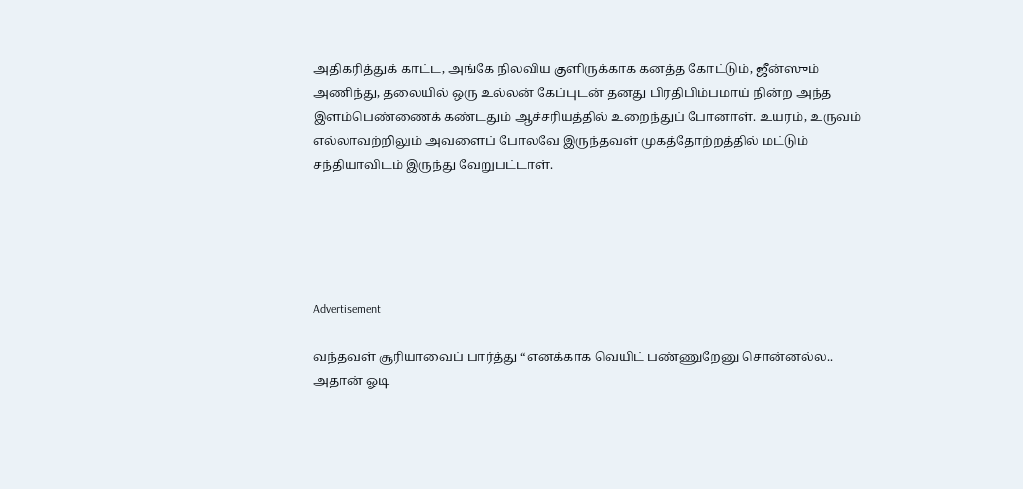அதிகரித்துக் காட்ட, அங்கே நிலவிய குளிருக்காக கனத்த கோட்டும், ஜீன்ஸும் அணிந்து, தலையில் ஒரு உல்லன் கேப்புடன் தனது பிரதிபிம்பமாய் நின்ற அந்த இளம்பெண்ணைக் கண்டதும் ஆச்சரியத்தில் உறைந்துப் போனாள். உயரம், உருவம் எல்லாவற்றிலும் அவளைப் போலவே இருந்தவள் முகத்தோற்றத்தில் மட்டும் சந்தியாவிடம் இருந்து வேறுபட்டாள்.





Advertisement

வந்தவள் சூரியாவைப் பார்த்து “எனக்காக வெயிட் பண்ணுறேனு சொன்னல்ல.. அதான் ஓடி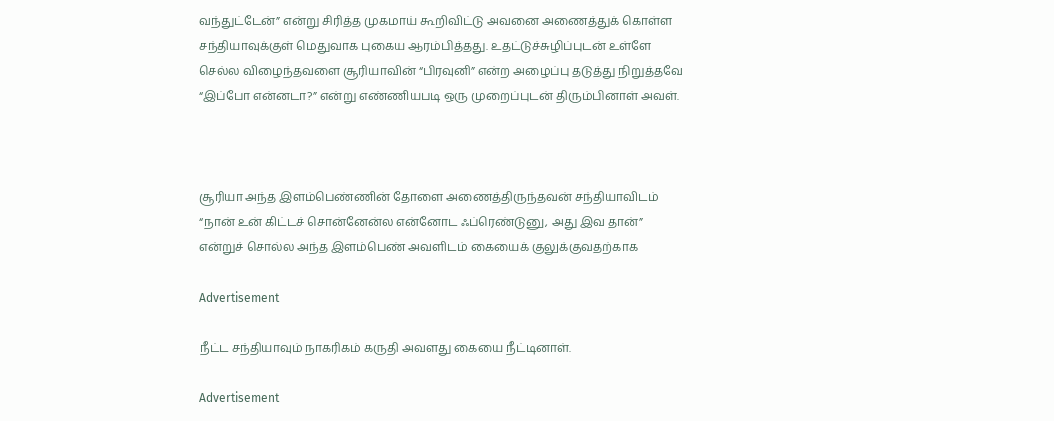வந்துட்டேன்” என்று சிரித்த முகமாய் கூறிவிட்டு அவனை அணைத்துக் கொள்ள சந்தியாவுக்குள் மெதுவாக புகைய ஆரம்பித்தது. உதட்டுச்சுழிப்புடன் உள்ளே செல்ல விழைந்தவளை சூரியாவின் “பிரவுனி” என்ற அழைப்பு தடுத்து நிறுத்தவே “இப்போ என்னடா?” என்று எண்ணியபடி ஒரு முறைப்புடன் திரும்பினாள் அவள்.



சூரியா அந்த இளம்பெண்ணின் தோளை அணைத்திருந்தவன் சந்தியாவிடம் “நான் உன் கிட்டச் சொன்னேன்ல என்னோட ஃப்ரெண்டுனு, அது இவ தான்” என்றுச் சொல்ல அந்த இளம்பெண் அவளிடம் கையைக் குலுக்குவதற்காக

Advertisement

நீட்ட சந்தியாவும் நாகரிகம் கருதி அவளது கையை நீட்டினாள்.

Advertisement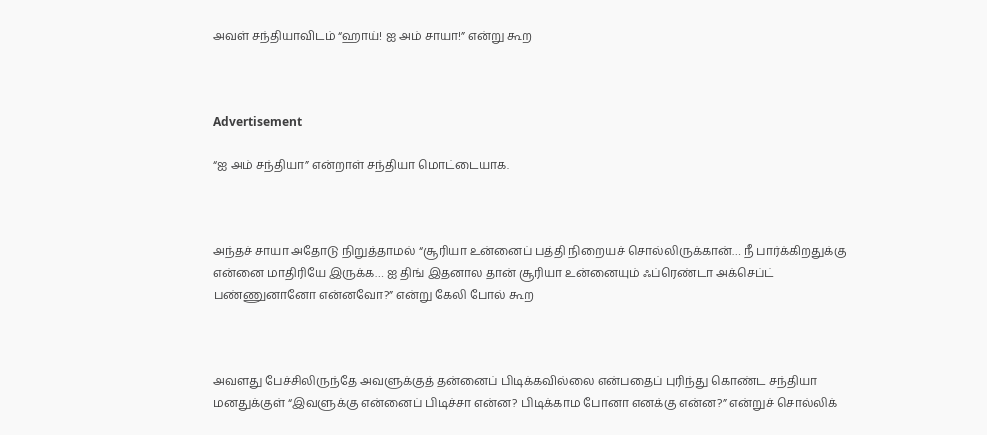அவள் சந்தியாவிடம் “ஹாய்! ஐ அம் சாயா!” என்று கூற



Advertisement

“ஐ அம் சந்தியா” என்றாள் சந்தியா மொட்டையாக.



அந்தச் சாயா அதோடு நிறுத்தாமல் “சூரியா உன்னைப் பத்தி நிறையச் சொல்லிருக்கான்… நீ பார்க்கிறதுக்கு என்னை மாதிரியே இருக்க… ஐ திங் இதனால தான் சூரியா உன்னையும் ஃப்ரெண்டா அக்செப்ட் பண்ணுனானோ என்னவோ?” என்று கேலி போல் கூற



அவளது பேச்சிலிருந்தே அவளுக்குத் தன்னைப் பிடிக்கவில்லை என்பதைப் புரிந்து கொண்ட சந்தியா மனதுக்குள் “இவளுக்கு என்னைப் பிடிச்சா என்ன? பிடிக்காம போனா எனக்கு என்ன?” என்றுச் சொல்லிக்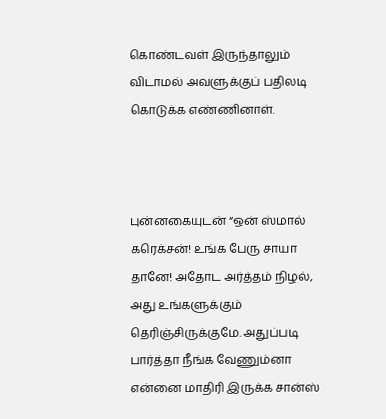கொண்டவள் இருந்தாலும் விடாமல் அவளுக்குப் பதிலடி கொடுக்க எண்ணினாள்.



புன்னகையுடன் “ஒன் ஸ்மால் கரெக்சன்! உங்க பேரு சாயா தானே! அதோட அர்த்தம் நிழல், அது உங்களுக்கும் தெரிஞ்சிருக்குமே. அதுப்படி பார்த்தா நீங்க வேணும்னா என்னை மாதிரி இருக்க சான்ஸ்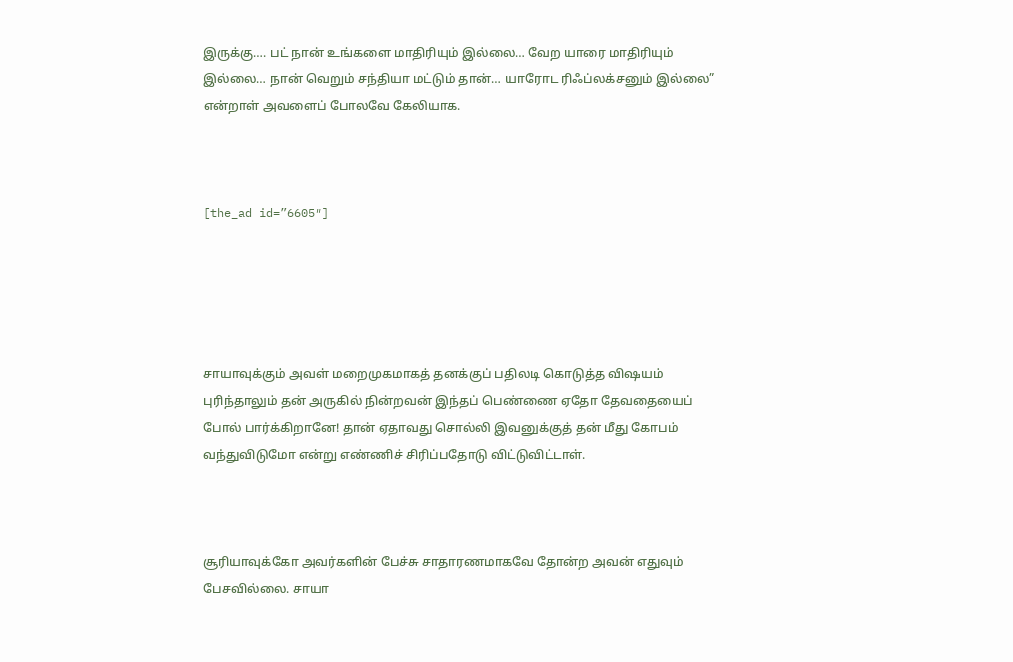இருக்கு…. பட் நான் உங்களை மாதிரியும் இல்லை… வேற யாரை மாதிரியும் இல்லை… நான் வெறும் சந்தியா மட்டும் தான்… யாரோட ரிஃப்லக்சனும் இல்லை” என்றாள் அவளைப் போலவே கேலியாக.



[the_ad id=”6605″]





சாயாவுக்கும் அவள் மறைமுகமாகத் தனக்குப் பதிலடி கொடுத்த விஷயம் புரிந்தாலும் தன் அருகில் நின்றவன் இந்தப் பெண்ணை ஏதோ தேவதையைப் போல் பார்க்கிறானே! தான் ஏதாவது சொல்லி இவனுக்குத் தன் மீது கோபம் வந்துவிடுமோ என்று எண்ணிச் சிரிப்பதோடு விட்டுவிட்டாள்.



சூரியாவுக்கோ அவர்களின் பேச்சு சாதாரணமாகவே தோன்ற அவன் எதுவும் பேசவில்லை. சாயா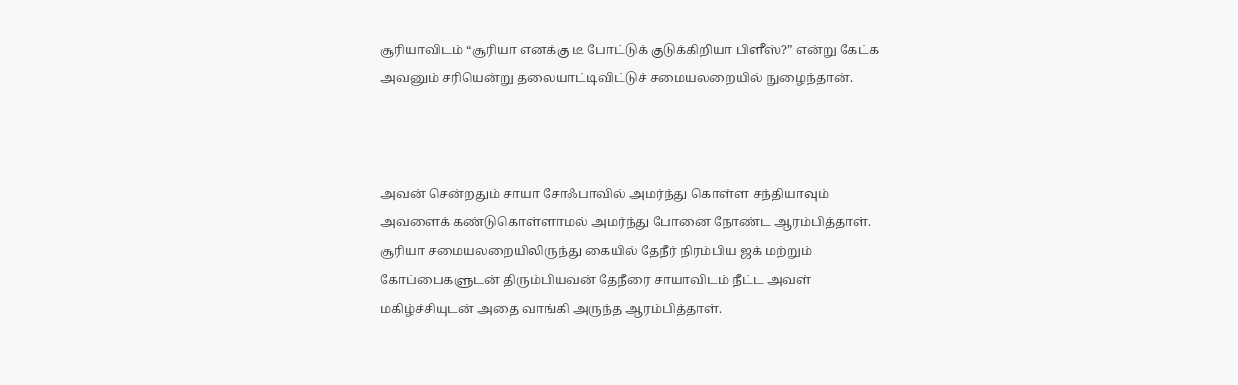சூரியாவிடம் “சூரியா எனக்கு டீ போட்டுக் குடுக்கிறியா பிளீஸ்?” என்று கேட்க அவனும் சரியென்று தலையாட்டிவிட்டுச் சமையலறையில் நுழைந்தான்.



அவன் சென்றதும் சாயா சோஃபாவில் அமர்ந்து கொள்ள சந்தியாவும் அவளைக் கண்டுகொள்ளாமல் அமர்ந்து போனை நோண்ட ஆரம்பித்தாள். சூரியா சமையலறையிலிருந்து கையில் தேநீர் நிரம்பிய ஜக் மற்றும் கோப்பைகளுடன் திரும்பியவன் தேநீரை சாயாவிடம் நீட்ட அவள் மகிழ்ச்சியுடன் அதை வாங்கி அருந்த ஆரம்பித்தாள்.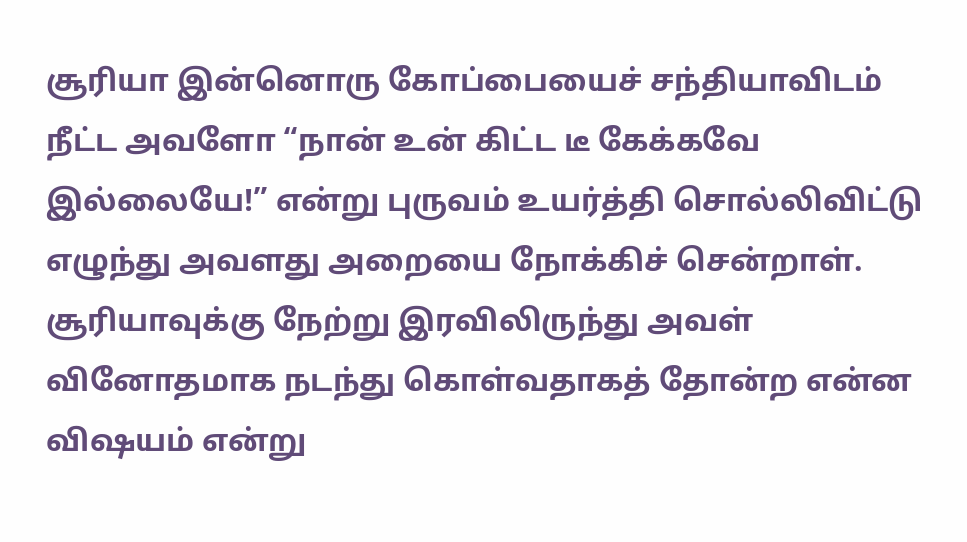சூரியா இன்னொரு கோப்பையைச் சந்தியாவிடம் நீட்ட அவளோ “நான் உன் கிட்ட டீ கேக்கவே இல்லையே!” என்று புருவம் உயர்த்தி சொல்லிவிட்டு எழுந்து அவளது அறையை நோக்கிச் சென்றாள். சூரியாவுக்கு நேற்று இரவிலிருந்து அவள் வினோதமாக நடந்து கொள்வதாகத் தோன்ற என்ன விஷயம் என்று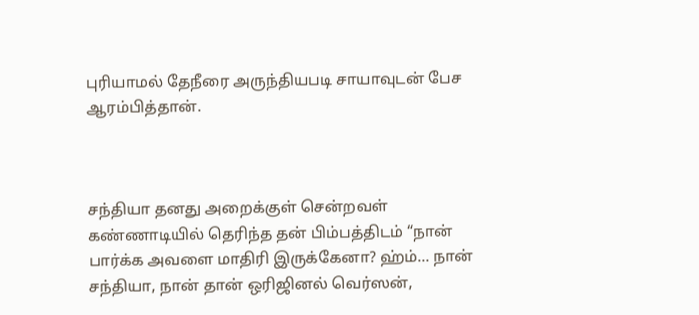புரியாமல் தேநீரை அருந்தியபடி சாயாவுடன் பேச ஆரம்பித்தான்.



சந்தியா தனது அறைக்குள் சென்றவள் கண்ணாடியில் தெரிந்த தன் பிம்பத்திடம் “நான் பார்க்க அவளை மாதிரி இருக்கேனா? ஹ்ம்… நான் சந்தியா, நான் தான் ஒரிஜினல் வெர்ஸன்,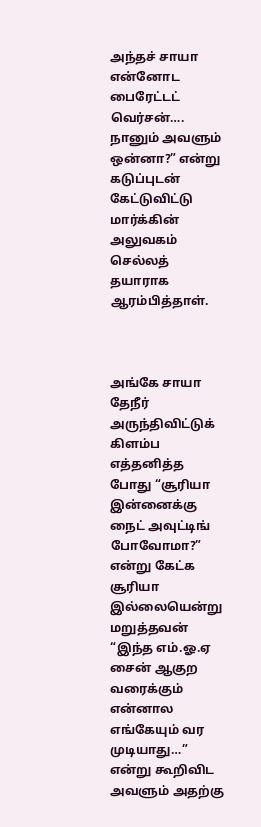அந்தச் சாயா என்னோட பைரேட்டட் வெர்சன்…. நானும் அவளும் ஒன்னா?” என்று கடுப்புடன் கேட்டுவிட்டு மார்க்கின் அலுவகம் செல்லத் தயாராக ஆரம்பித்தாள்.



அங்கே சாயா தேநீர் அருந்திவிட்டுக் கிளம்ப எத்தனித்த போது “சூரியா இன்னைக்கு நைட் அவுட்டிங் போவோமா?” என்று கேட்க சூரியா இல்லையென்று மறுத்தவன் “இந்த எம்.ஓ.ஏ சைன் ஆகுற வரைக்கும் என்னால எங்கேயும் வர முடியாது…” என்று கூறிவிட அவளும் அதற்கு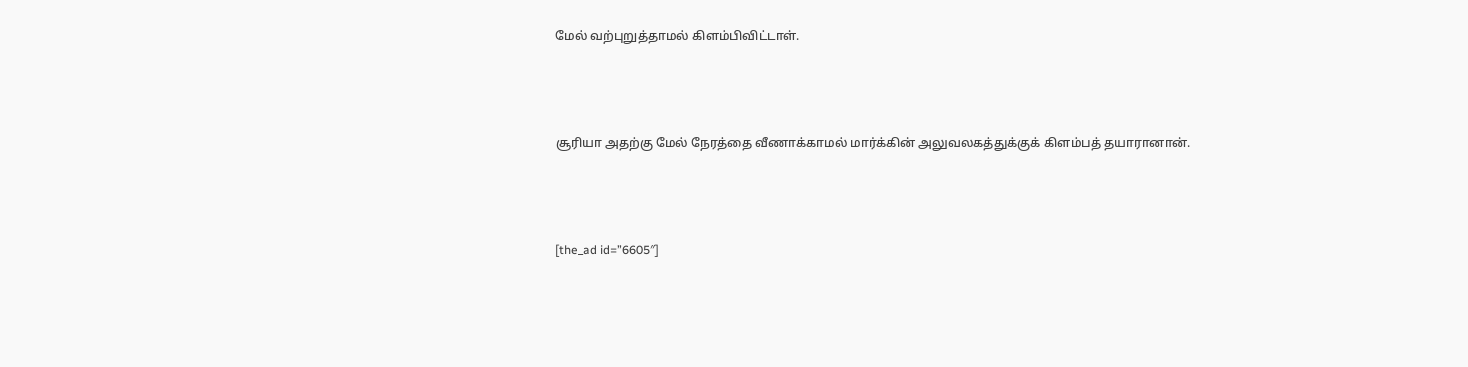மேல் வற்புறுத்தாமல் கிளம்பிவிட்டாள்.



சூரியா அதற்கு மேல் நேரத்தை வீணாக்காமல் மார்க்கின் அலுவலகத்துக்குக் கிளம்பத் தயாரானான்.



[the_ad id=”6605″]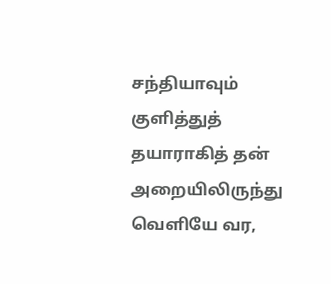சந்தியாவும் குளித்துத் தயாராகித் தன் அறையிலிருந்து வெளியே வர,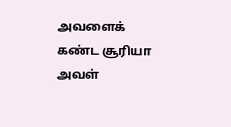அவளைக் கண்ட சூரியா அவள்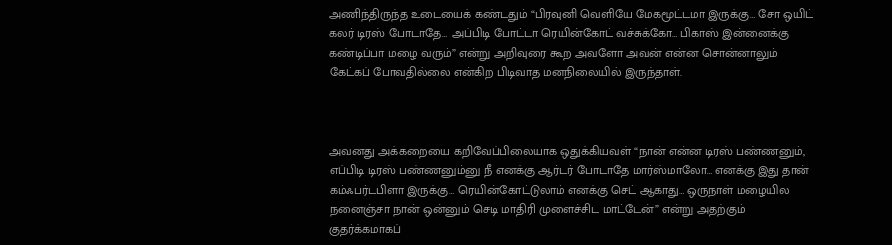அணிந்திருந்த உடையைக் கண்டதும் “பிரவுனி வெளியே மேகமூட்டமா இருக்கு… சோ ஒயிட் கலர் டிரஸ் போடாதே… அப்பிடி போட்டா ரெயின்கோட் வச்சுக்கோ… பிகாஸ் இன்னைக்கு கண்டிப்பா மழை வரும்” என்று அறிவுரை கூற அவளோ அவன் என்ன சொன்னாலும் கேட்கப் போவதில்லை என்கிற பிடிவாத மனநிலையில் இருந்தாள்.



அவனது அக்கறையை கறிவேப்பிலையாக ஒதுக்கியவள் “நான் என்ன டிரஸ் பண்ணனும், எப்பிடி டிரஸ் பண்ணனும்னு நீ எனக்கு ஆர்டர் போடாதே மார்ஸ்மாலோ… எனக்கு இது தான் கம்ஃபர்டபிளா இருக்கு… ரெயின்கோட்டுலாம் எனக்கு செட் ஆகாது… ஒருநாள் மழையில நனைஞ்சா நான் ஒன்னும் செடி மாதிரி முளைச்சிட மாட்டேன்” என்று அதற்கும் குதர்க்கமாகப்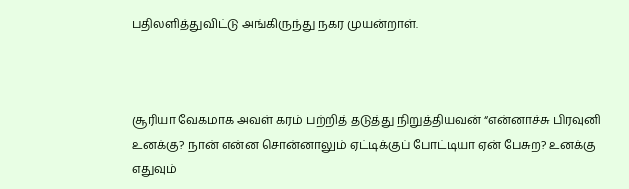பதிலளித்துவிட்டு அங்கிருந்து நகர முயன்றாள்.



சூரியா வேகமாக அவள் கரம் பற்றித் தடுத்து நிறுத்தியவன் “என்னாச்சு பிரவுனி உனக்கு? நான் என்ன சொன்னாலும் ஏட்டிக்குப் போட்டியா ஏன் பேசுற? உனக்கு எதுவும்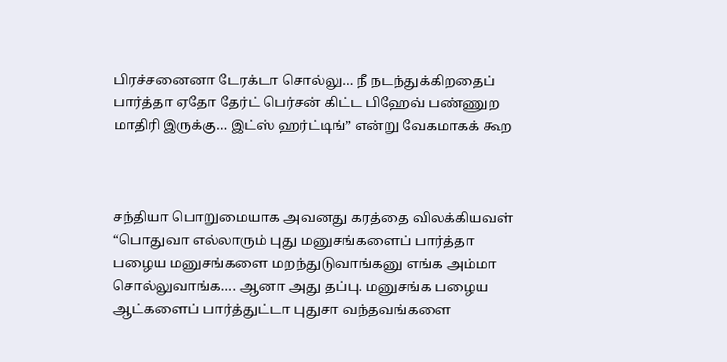பிரச்சனைனா டேரக்டா சொல்லு… நீ நடந்துக்கிறதைப் பார்த்தா ஏதோ தேர்ட் பெர்சன் கிட்ட பிஹேவ் பண்ணுற மாதிரி இருக்கு… இட்ஸ் ஹர்ட்டிங்” என்று வேகமாகக் கூற



சந்தியா பொறுமையாக அவனது கரத்தை விலக்கியவள் “பொதுவா எல்லாரும் புது மனுசங்களைப் பார்த்தா பழைய மனுசங்களை மறந்துடுவாங்கனு எங்க அம்மா சொல்லுவாங்க…. ஆனா அது தப்பு. மனுசங்க பழைய ஆட்களைப் பார்த்துட்டா புதுசா வந்தவங்களை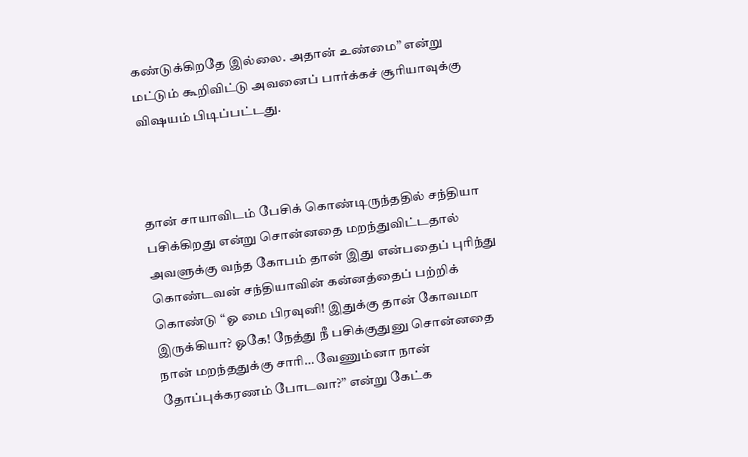கண்டுக்கிறதே இல்லை. அதான் உண்மை” என்று மட்டும் கூறிவிட்டு அவனைப் பார்க்கச் சூரியாவுக்கு விஷயம் பிடிப்பட்டது.



தான் சாயாவிடம் பேசிக் கொண்டிருந்ததில் சந்தியா பசிக்கிறது என்று சொன்னதை மறந்துவிட்டதால் அவளுக்கு வந்த கோபம் தான் இது என்பதைப் புரிந்து கொண்டவன் சந்தியாவின் கன்னத்தைப் பற்றிக் கொண்டு “ஓ மை பிரவுனி! இதுக்கு தான் கோவமா இருக்கியா? ஓகே! நேத்து நீ பசிக்குதுனு சொன்னதை நான் மறந்ததுக்கு சாரி… வேணும்னா நான் தோப்புக்கரணம் போடவா?” என்று கேட்க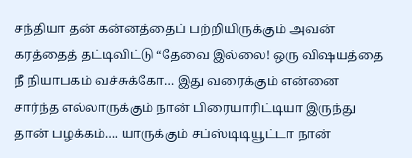சந்தியா தன் கன்னத்தைப் பற்றியிருக்கும் அவன் கரத்தைத் தட்டிவிட்டு “தேவை இல்லை! ஒரு விஷயத்தை நீ நியாபகம் வச்சுக்கோ… இது வரைக்கும் என்னை சார்ந்த எல்லாருக்கும் நான் பிரையாரிட்டியா இருந்து தான் பழக்கம்…. யாருக்கும் சப்ஸ்டிடியூட்டா நான்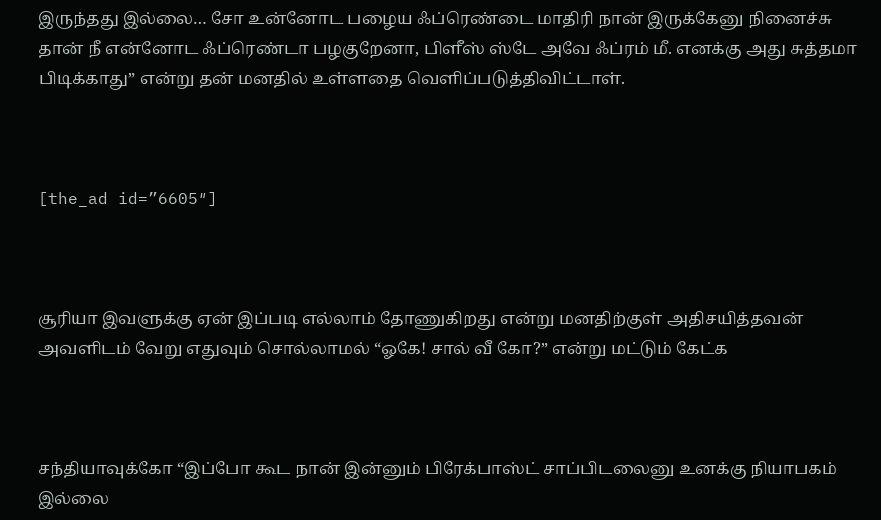இருந்தது இல்லை… சோ உன்னோட பழைய ஃப்ரெண்டை மாதிரி நான் இருக்கேனு நினைச்சு தான் நீ என்னோட ஃப்ரெண்டா பழகுறேனா, பிளீஸ் ஸ்டே அவே ஃப்ரம் மீ. எனக்கு அது சுத்தமா பிடிக்காது” என்று தன் மனதில் உள்ளதை வெளிப்படுத்திவிட்டாள்.



[the_ad id=”6605″]



சூரியா இவளுக்கு ஏன் இப்படி எல்லாம் தோணுகிறது என்று மனதிற்குள் அதிசயித்தவன் அவளிடம் வேறு எதுவும் சொல்லாமல் “ஓகே! சால் வீ கோ?” என்று மட்டும் கேட்க



சந்தியாவுக்கோ “இப்போ கூட நான் இன்னும் பிரேக்பாஸ்ட் சாப்பிடலைனு உனக்கு நியாபகம் இல்லை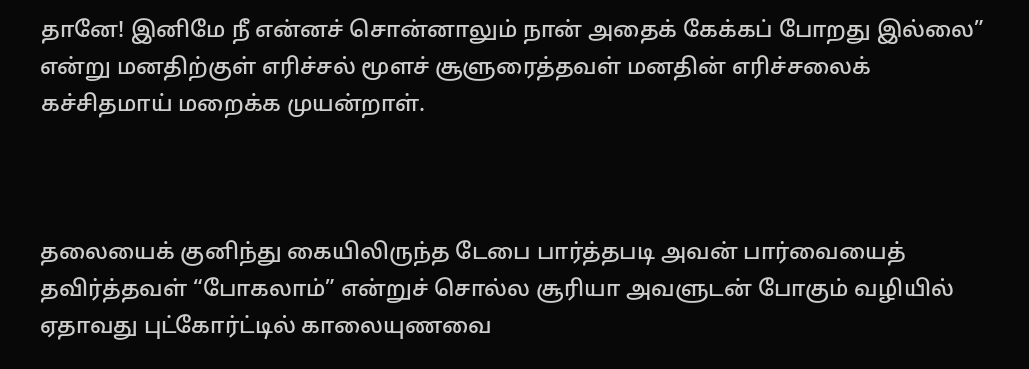தானே! இனிமே நீ என்னச் சொன்னாலும் நான் அதைக் கேக்கப் போறது இல்லை” என்று மனதிற்குள் எரிச்சல் மூளச் சூளுரைத்தவள் மனதின் எரிச்சலைக் கச்சிதமாய் மறைக்க முயன்றாள்.



தலையைக் குனிந்து கையிலிருந்த டேபை பார்த்தபடி அவன் பார்வையைத் தவிர்த்தவள் “போகலாம்” என்றுச் சொல்ல சூரியா அவளுடன் போகும் வழியில் ஏதாவது புட்கோர்ட்டில் காலையுணவை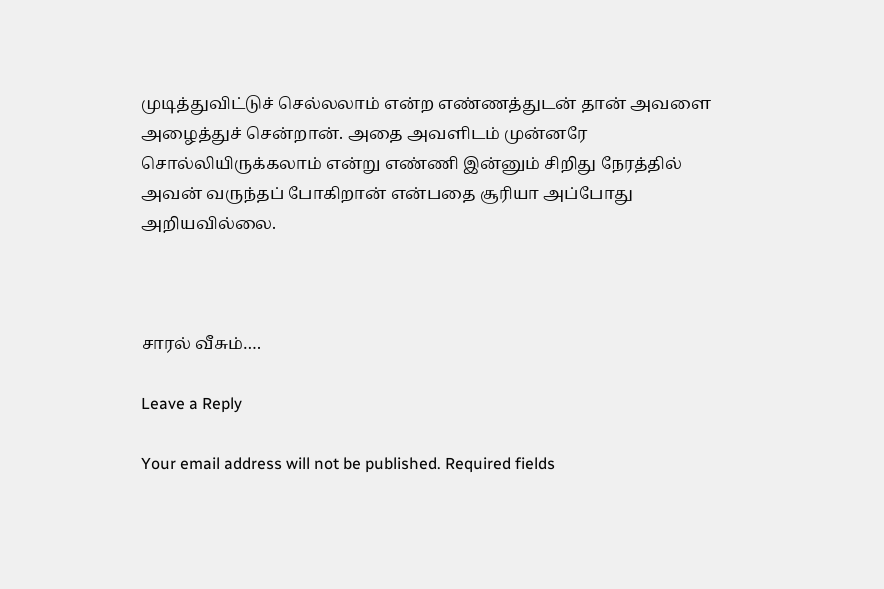முடித்துவிட்டுச் செல்லலாம் என்ற எண்ணத்துடன் தான் அவளை அழைத்துச் சென்றான். அதை அவளிடம் முன்னரே சொல்லியிருக்கலாம் என்று எண்ணி இன்னும் சிறிது நேரத்தில் அவன் வருந்தப் போகிறான் என்பதை சூரியா அப்போது அறியவில்லை.



சாரல் வீசும்….

Leave a Reply

Your email address will not be published. Required fields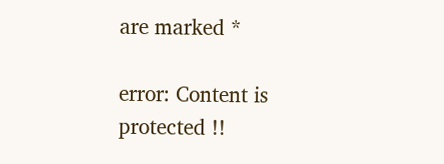are marked *

error: Content is protected !!